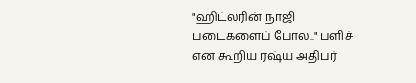"ஹிட்லரின் நாஜி படைகளைப் போல.." பளிச் என கூறிய ரஷ்ய அதிபர்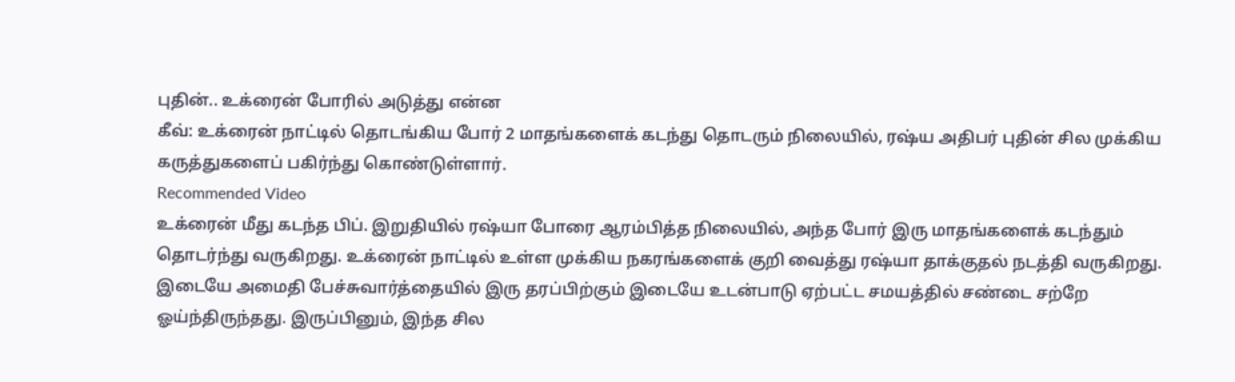புதின்.. உக்ரைன் போரில் அடுத்து என்ன
கீவ்: உக்ரைன் நாட்டில் தொடங்கிய போர் 2 மாதங்களைக் கடந்து தொடரும் நிலையில், ரஷ்ய அதிபர் புதின் சில முக்கிய கருத்துகளைப் பகிர்ந்து கொண்டுள்ளார்.
Recommended Video
உக்ரைன் மீது கடந்த பிப். இறுதியில் ரஷ்யா போரை ஆரம்பித்த நிலையில், அந்த போர் இரு மாதங்களைக் கடந்தும் தொடர்ந்து வருகிறது. உக்ரைன் நாட்டில் உள்ள முக்கிய நகரங்களைக் குறி வைத்து ரஷ்யா தாக்குதல் நடத்தி வருகிறது.
இடையே அமைதி பேச்சுவார்த்தையில் இரு தரப்பிற்கும் இடையே உடன்பாடு ஏற்பட்ட சமயத்தில் சண்டை சற்றே ஓய்ந்திருந்தது. இருப்பினும், இந்த சில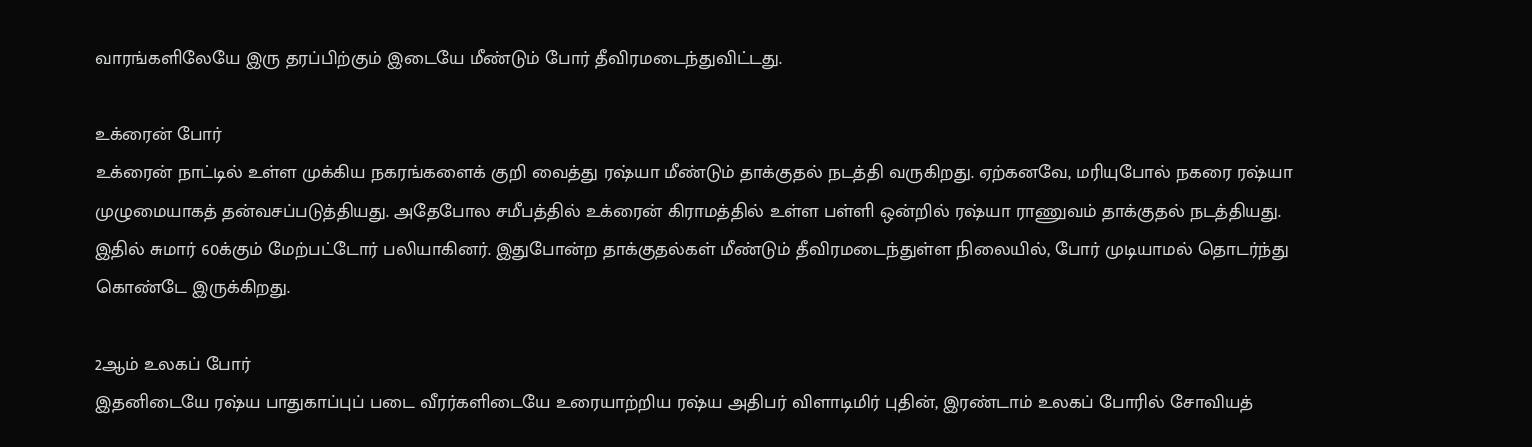வாரங்களிலேயே இரு தரப்பிற்கும் இடையே மீண்டும் போர் தீவிரமடைந்துவிட்டது.

உக்ரைன் போர்
உக்ரைன் நாட்டில் உள்ள முக்கிய நகரங்களைக் குறி வைத்து ரஷ்யா மீண்டும் தாக்குதல் நடத்தி வருகிறது. ஏற்கனவே, மரியுபோல் நகரை ரஷ்யா முழுமையாகத் தன்வசப்படுத்தியது. அதேபோல சமீபத்தில் உக்ரைன் கிராமத்தில் உள்ள பள்ளி ஒன்றில் ரஷ்யா ராணுவம் தாக்குதல் நடத்தியது. இதில் சுமார் 60க்கும் மேற்பட்டோர் பலியாகினர். இதுபோன்ற தாக்குதல்கள் மீண்டும் தீவிரமடைந்துள்ள நிலையில், போர் முடியாமல் தொடர்ந்து கொண்டே இருக்கிறது.

2ஆம் உலகப் போர்
இதனிடையே ரஷ்ய பாதுகாப்புப் படை வீரர்களிடையே உரையாற்றிய ரஷ்ய அதிபர் விளாடிமிர் புதின், இரண்டாம் உலகப் போரில் சோவியத்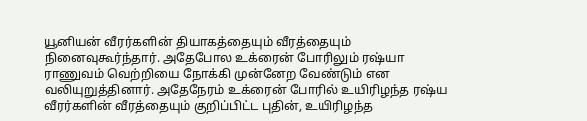யூனியன் வீரர்களின் தியாகத்தையும் வீரத்தையும் நினைவுகூர்ந்தார். அதேபோல உக்ரைன் போரிலும் ரஷ்யா ராணுவம் வெற்றியை நோக்கி முன்னேற வேண்டும் என வலியுறுத்தினார். அதேநேரம் உக்ரைன் போரில் உயிரிழந்த ரஷ்ய வீரர்களின் வீரத்தையும் குறிப்பிட்ட புதின், உயிரிழந்த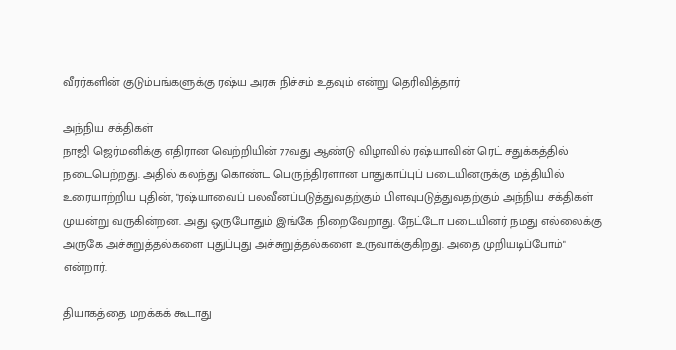வீரர்களின் குடும்பங்களுக்கு ரஷ்ய அரசு நிச்சம் உதவும் என்று தெரிவித்தார்

அந்நிய சக்திகள்
நாஜி ஜெர்மனிக்கு எதிரான வெற்றியின் 77வது ஆண்டு விழாவில் ரஷ்யாவின் ரெட் சதுக்கத்தில் நடைபெற்றது. அதில் கலந்து கொண்ட பெருந்திரளான பாதுகாப்புப் படையினருக்கு மத்தியில் உரையாற்றிய புதின், "ரஷ்யாவைப் பலவீனப்படுத்துவதற்கும் பிளவுபடுத்துவதற்கும் அந்நிய சக்திகள் முயன்று வருகின்றன. அது ஒருபோதும் இங்கே நிறைவேறாது. நேட்டோ படையினர் நமது எல்லைக்கு அருகே அச்சுறுத்தல்களை புதுப்புது அச்சுறுத்தல்களை உருவாக்குகிறது. அதை முறியடிப்போம்" என்றார்.

தியாகத்தை மறக்கக் கூடாது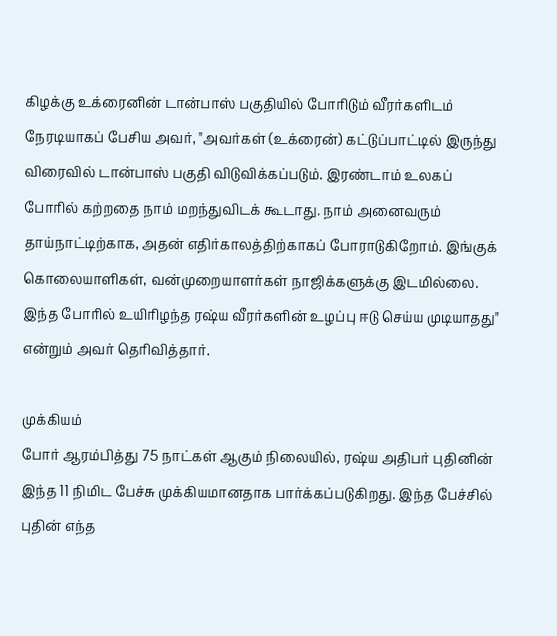கிழக்கு உக்ரைனின் டான்பாஸ் பகுதியில் போரிடும் வீரர்களிடம் நேரடியாகப் பேசிய அவர், "அவர்கள் (உக்ரைன்) கட்டுப்பாட்டில் இருந்து விரைவில் டான்பாஸ் பகுதி விடுவிக்கப்படும். இரண்டாம் உலகப் போரில் கற்றதை நாம் மறந்துவிடக் கூடாது. நாம் அனைவரும் தாய்நாட்டிற்காக, அதன் எதிர்காலத்திற்காகப் போராடுகிறோம். இங்குக் கொலையாளிகள், வன்முறையாளர்கள் நாஜிக்களுக்கு இடமில்லை. இந்த போரில் உயிரிழந்த ரஷ்ய வீரர்களின் உழப்பு ஈடு செய்ய முடியாதது" என்றும் அவர் தெரிவித்தார்.

முக்கியம்
போர் ஆரம்பித்து 75 நாட்கள் ஆகும் நிலையில், ரஷ்ய அதிபர் புதினின் இந்த 11 நிமிட பேச்சு முக்கியமானதாக பார்க்கப்படுகிறது. இந்த பேச்சில் புதின் எந்த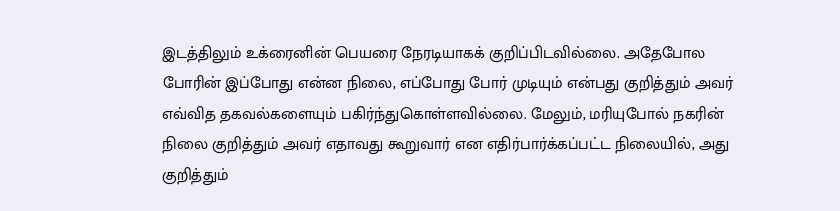இடத்திலும் உக்ரைனின் பெயரை நேரடியாகக் குறிப்பிடவில்லை. அதேபோல போரின் இப்போது என்ன நிலை, எப்போது போர் முடியும் என்பது குறித்தும் அவர் எவ்வித தகவல்களையும் பகிர்ந்துகொள்ளவில்லை. மேலும், மரியுபோல் நகரின் நிலை குறித்தும் அவர் எதாவது கூறுவார் என எதிர்பார்க்கப்பட்ட நிலையில், அது குறித்தும்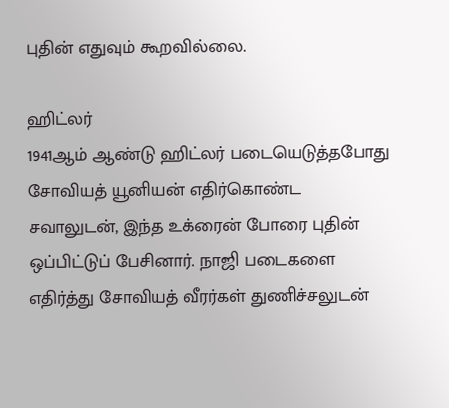புதின் எதுவும் கூறவில்லை.

ஹிட்லர்
1941ஆம் ஆண்டு ஹிட்லர் படையெடுத்தபோது சோவியத் யூனியன் எதிர்கொண்ட சவாலுடன், இந்த உக்ரைன் போரை புதின் ஒப்பிட்டுப் பேசினார். நாஜி படைகளை எதிர்த்து சோவியத் வீரர்கள் துணிச்சலுடன்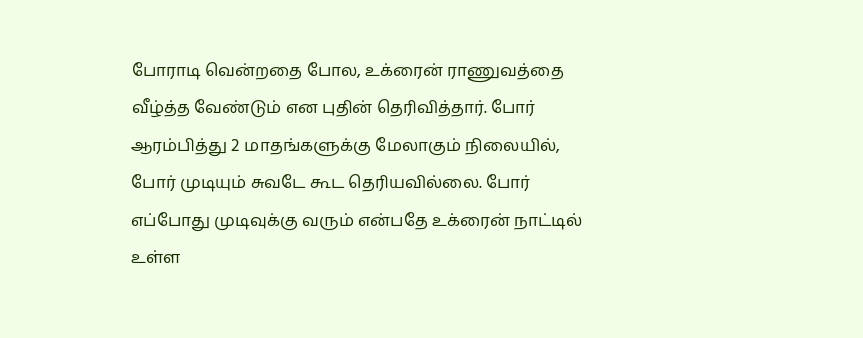போராடி வென்றதை போல, உக்ரைன் ராணுவத்தை வீழ்த்த வேண்டும் என புதின் தெரிவித்தார். போர் ஆரம்பித்து 2 மாதங்களுக்கு மேலாகும் நிலையில், போர் முடியும் சுவடே கூட தெரியவில்லை. போர் எப்போது முடிவுக்கு வரும் என்பதே உக்ரைன் நாட்டில் உள்ள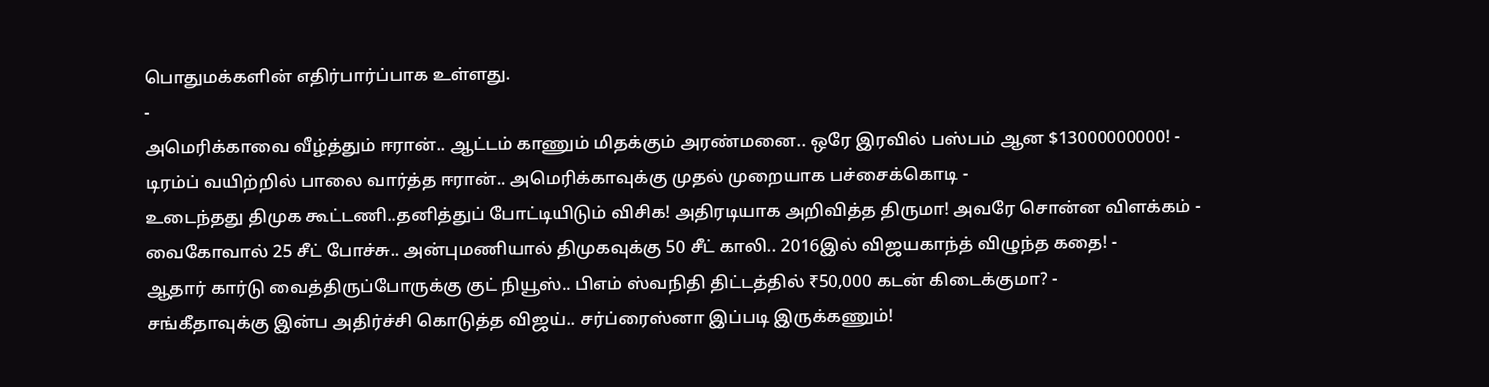பொதுமக்களின் எதிர்பார்ப்பாக உள்ளது.
-
அமெரிக்காவை வீழ்த்தும் ஈரான்.. ஆட்டம் காணும் மிதக்கும் அரண்மனை.. ஒரே இரவில் பஸ்பம் ஆன $13000000000! -
டிரம்ப் வயிற்றில் பாலை வார்த்த ஈரான்.. அமெரிக்காவுக்கு முதல் முறையாக பச்சைக்கொடி -
உடைந்தது திமுக கூட்டணி..தனித்துப் போட்டியிடும் விசிக! அதிரடியாக அறிவித்த திருமா! அவரே சொன்ன விளக்கம் -
வைகோவால் 25 சீட் போச்சு.. அன்புமணியால் திமுகவுக்கு 50 சீட் காலி.. 2016இல் விஜயகாந்த் விழுந்த கதை! -
ஆதார் கார்டு வைத்திருப்போருக்கு குட் நியூஸ்.. பிஎம் ஸ்வநிதி திட்டத்தில் ₹50,000 கடன் கிடைக்குமா? -
சங்கீதாவுக்கு இன்ப அதிர்ச்சி கொடுத்த விஜய்.. சர்ப்ரைஸ்னா இப்படி இருக்கணும்!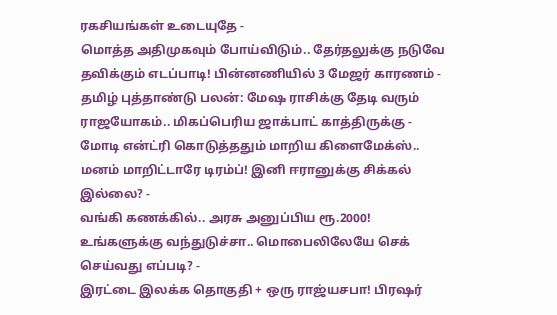ரகசியங்கள் உடையுதே -
மொத்த அதிமுகவும் போய்விடும்.. தேர்தலுக்கு நடுவே தவிக்கும் எடப்பாடி! பின்னணியில் 3 மேஜர் காரணம் -
தமிழ் புத்தாண்டு பலன்: மேஷ ராசிக்கு தேடி வரும் ராஜயோகம்.. மிகப்பெரிய ஜாக்பாட் காத்திருக்கு -
மோடி என்ட்ரி கொடுத்ததும் மாறிய கிளைமேக்ஸ்.. மனம் மாறிட்டாரே டிரம்ப்! இனி ஈரானுக்கு சிக்கல் இல்லை? -
வங்கி கணக்கில்.. அரசு அனுப்பிய ரூ.2000! உங்களுக்கு வந்துடுச்சா.. மொபைலிலேயே செக் செய்வது எப்படி? -
இரட்டை இலக்க தொகுதி + ஒரு ராஜ்யசபா! பிரஷர்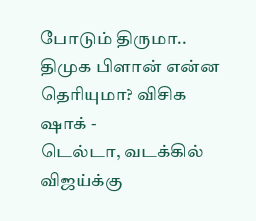போடும் திருமா.. திமுக பிளான் என்ன தெரியுமா? விசிக ஷாக் -
டெல்டா, வடக்கில் விஜய்க்கு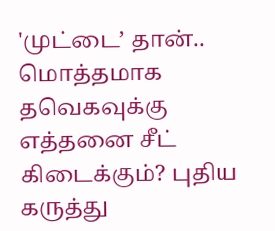'முட்டை’ தான்.. மொத்தமாக தவெகவுக்கு எத்தனை சீட் கிடைக்கும்? புதிய கருத்து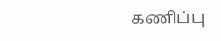கணிப்பு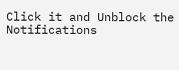Click it and Unblock the Notifications